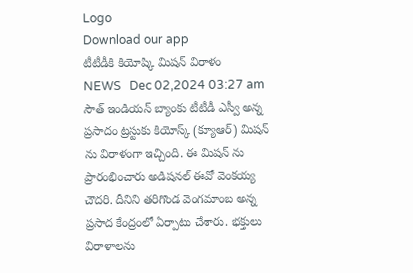Logo
Download our app
టీటీడీకి కియోష్కి మిష‌న్ విరాళం
NEWS   Dec 02,2024 03:27 am
సౌత్ ఇండియ‌న్ బ్యాంకు టీటీడీ ఎస్వీ అన్న ప్ర‌సాదం ట్ర‌స్టుకు కియోస్క్ (క్యూఆర్) మిష‌న్ ను విరాళంగా ఇచ్చింది. ఈ మిష‌న్ ను ప్రారంభించారు అడిష‌న‌ల్ ఈవో వెంక‌య్య చౌద‌రి. దీనిని త‌రిగొండ వెంగ‌మాంబ అన్న ప్ర‌సాద కేంద్రంలో ఏర్పాటు చేశారు. భ‌క్తులు విరాళాల‌ను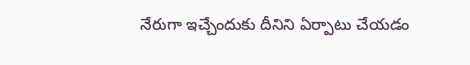నేరుగా ఇచ్చేందుకు దీనిని ఏర్పాటు చేయ‌డం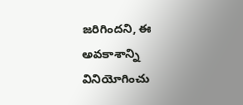జ‌రిగింద‌ని, ఈ అవ‌కాశాన్ని వినియోగించు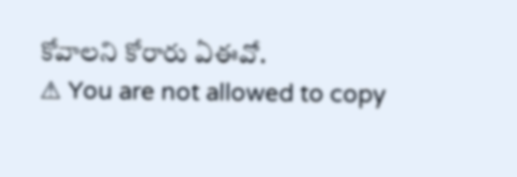కోవాల‌ని కోరారు ఏఈవో.
⚠ You are not allowed to copy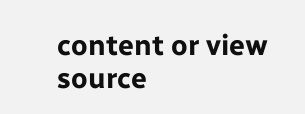content or view source